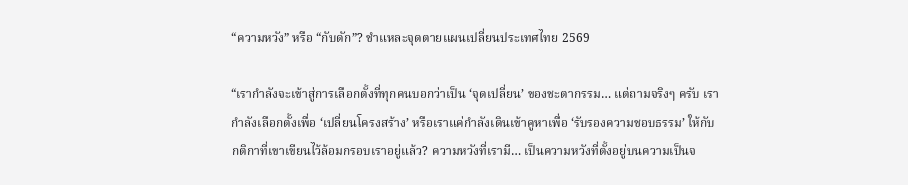“ความหวัง” หรือ “กับดัก”? ชำแหละจุดตายแผนเปลี่ยนประเทศไทย 2569

“เรากำลังจะเข้าสู่การเลือกตั้งที่ทุกคนบอกว่าเป็น ‘จุดเปลี่ยน’ ของชะตากรรม… แต่ถามจริงๆ ครับ เรากำลังเลือกตั้งเพื่อ ‘เปลี่ยนโครงสร้าง’ หรือเราแค่กำลังเดินเข้าคูหาเพื่อ ‘รับรองความชอบธรรม’ ให้กับกติกาที่เขาเขียนไว้ล้อมกรอบเราอยู่แล้ว? ความหวังที่เรามี… เป็นความหวังที่ตั้งอยู่บนความเป็นจ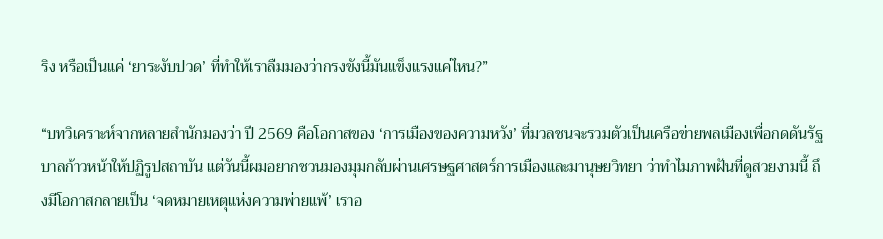ริง หรือเป็นแค่ ‘ยาระงับปวด’ ที่ทำให้เราลืมมองว่ากรงขังนี้มันแข็งแรงแค่ไหน?”

“บทวิเคราะห์จากหลายสำนักมองว่า ปี 2569 คือโอกาสของ ‘การเมืองของความหวัง’ ที่มวลชนจะรวมตัวเป็นเครือข่ายพลเมืองเพื่อกดดันรัฐบาลก้าวหน้าให้ปฏิรูปสถาบัน แต่วันนี้ผมอยากชวนมองมุมกลับผ่านเศรษฐศาสตร์การเมืองและมานุษยวิทยา ว่าทำไมภาพฝันที่ดูสวยงามนี้ ถึงมีโอกาสกลายเป็น ‘จดหมายเหตุแห่งความพ่ายแพ้’ เราอ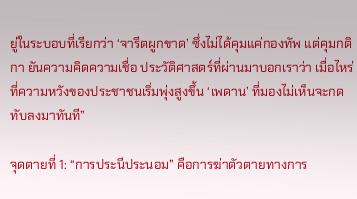ยู่ในระบอบที่เรียกว่า ‘จารีตผูกขาด’ ซึ่งไม่ได้คุมแค่กองทัพ แต่คุมกติกา ยันความคิดความเชื่อ ประวัติศาสตร์ที่ผ่านมาบอกเราว่า เมื่อไหร่ที่ความหวังของประชาชนเริ่มพุ่งสูงขึ้น ‘เพดาน’ ที่มองไม่เห็นจะกดทับลงมาทันที”

จุดตายที่ 1: “การประนีประนอม” คือการฆ่าตัวตายทางการ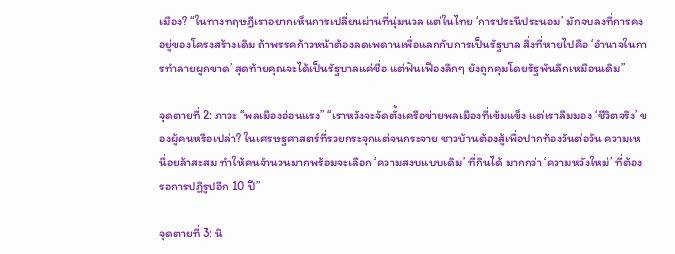เมือง? “ในทางทฤษฎีเราอยากเห็นการเปลี่ยนผ่านที่นุ่มนวล แต่ในไทย ‘การประนีประนอม’ มักจบลงที่การคงอยู่ของโครงสร้างเดิม ถ้าพรรคก้าวหน้าต้องลดเพดานเพื่อแลกกับการเป็นรัฐบาล สิ่งที่หายไปคือ ‘อำนาจในการทำลายผูกขาด’ สุดท้ายคุณจะได้เป็นรัฐบาลแค่ชื่อ แต่ฟันเฟืองลึกๆ ยังถูกคุมโดยรัฐพันลึกเหมือนเดิม”

จุดตายที่ 2: ภาวะ “พลเมืองอ่อนแรง” “เราหวังจะจัดตั้งเครือข่ายพลเมืองที่เข้มแข็ง แต่เราลืมมอง ‘ชีวิตจริง’ ของผู้คนหรือเปล่า? ในเศรษฐศาสตร์ที่รวยกระจุกแต่จนกระจาย ชาวบ้านต้องสู้เพื่อปากท้องวันต่อวัน ความเหนื่อยล้าสะสม ทำให้คนจำนวนมากพร้อมจะเลือก ‘ความสงบแบบเดิม’ ที่กินได้ มากกว่า ‘ความหวังใหม่’ ที่ต้องรอการปฏิรูปอีก 10 ปี”

จุดตายที่ 3: นิ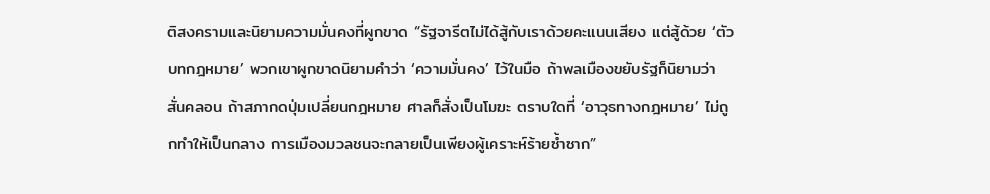ติสงครามและนิยามความมั่นคงที่ผูกขาด “รัฐจารีตไม่ได้สู้กับเราด้วยคะแนนเสียง แต่สู้ด้วย ‘ตัวบทกฎหมาย’ พวกเขาผูกขาดนิยามคำว่า ‘ความมั่นคง’ ไว้ในมือ ถ้าพลเมืองขยับรัฐก็นิยามว่าสั่นคลอน ถ้าสภากดปุ่มเปลี่ยนกฎหมาย ศาลก็สั่งเป็นโมฆะ ตราบใดที่ ‘อาวุธทางกฎหมาย’ ไม่ถูกทำให้เป็นกลาง การเมืองมวลชนจะกลายเป็นเพียงผู้เคราะห์ร้ายซ้ำซาก”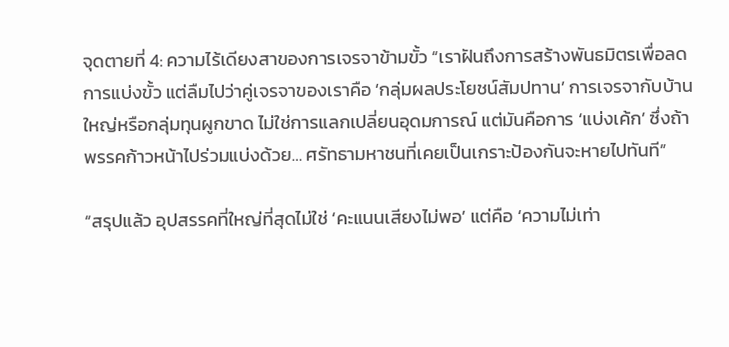จุดตายที่ 4: ความไร้เดียงสาของการเจรจาข้ามขั้ว “เราฝันถึงการสร้างพันธมิตรเพื่อลดการแบ่งขั้ว แต่ลืมไปว่าคู่เจรจาของเราคือ ‘กลุ่มผลประโยชน์สัมปทาน’ การเจรจากับบ้านใหญ่หรือกลุ่มทุนผูกขาด ไม่ใช่การแลกเปลี่ยนอุดมการณ์ แต่มันคือการ ‘แบ่งเค้ก’ ซึ่งถ้าพรรคก้าวหน้าไปร่วมแบ่งด้วย… ศรัทธามหาชนที่เคยเป็นเกราะป้องกันจะหายไปทันที”

“สรุปแล้ว อุปสรรคที่ใหญ่ที่สุดไม่ใช่ ‘คะแนนเสียงไม่พอ’ แต่คือ ‘ความไม่เท่า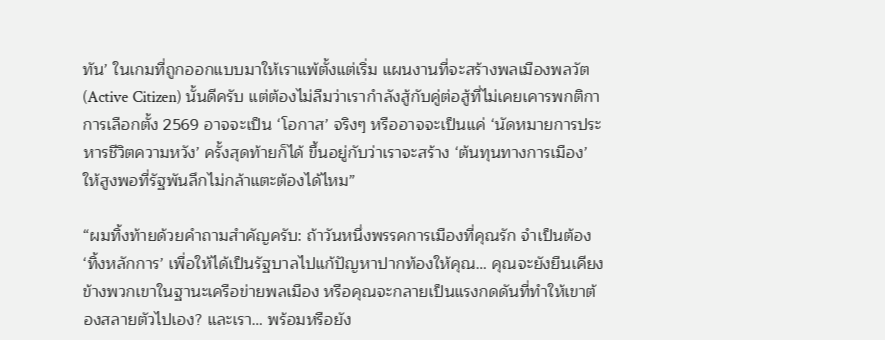ทัน’ ในเกมที่ถูกออกแบบมาให้เราแพ้ตั้งแต่เริ่ม แผนงานที่จะสร้างพลเมืองพลวัต (Active Citizen) นั้นดีครับ แต่ต้องไม่ลืมว่าเรากำลังสู้กับคู่ต่อสู้ที่ไม่เคยเคารพกติกา การเลือกตั้ง 2569 อาจจะเป็น ‘โอกาส’ จริงๆ หรืออาจจะเป็นแค่ ‘นัดหมายการประหารชีวิตความหวัง’ ครั้งสุดท้ายก็ได้ ขึ้นอยู่กับว่าเราจะสร้าง ‘ต้นทุนทางการเมือง’ ให้สูงพอที่รัฐพันลึกไม่กล้าแตะต้องได้ไหม”

“ผมทิ้งท้ายด้วยคำถามสำคัญครับ: ถ้าวันหนึ่งพรรคการเมืองที่คุณรัก จำเป็นต้อง ‘ทิ้งหลักการ’ เพื่อให้ได้เป็นรัฐบาลไปแก้ปัญหาปากท้องให้คุณ… คุณจะยังยืนเคียงข้างพวกเขาในฐานะเครือข่ายพลเมือง หรือคุณจะกลายเป็นแรงกดดันที่ทำให้เขาต้องสลายตัวไปเอง? และเรา… พร้อมหรือยัง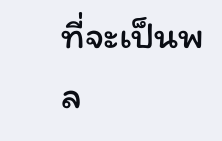ที่จะเป็นพล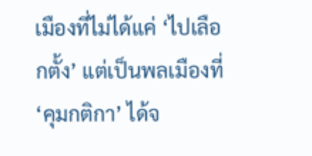เมืองที่ไม่ได้แค่ ‘ไปเลือกตั้ง’ แต่เป็นพลเมืองที่ ‘คุมกติกา’ ได้จ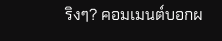ริงๆ? คอมเมนต์บอกผ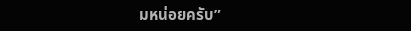มหน่อยครับ”